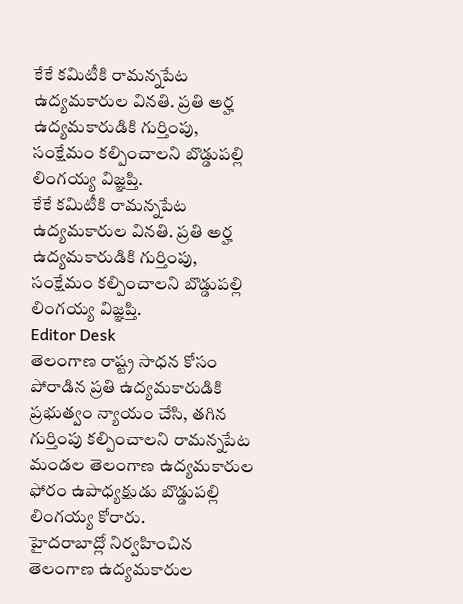కేకే కమిటీకి రామన్నపేట ఉద్యమకారుల వినతి. ప్రతి అర్హ ఉద్యమకారుడికి గుర్తింపు, సంక్షేమం కల్పించాలని బొడ్డుపల్లి లింగయ్య విజ్ఞప్తి.
కేకే కమిటీకి రామన్నపేట ఉద్యమకారుల వినతి. ప్రతి అర్హ ఉద్యమకారుడికి గుర్తింపు, సంక్షేమం కల్పించాలని బొడ్డుపల్లి లింగయ్య విజ్ఞప్తి.
Editor Desk
తెలంగాణ రాష్ట్ర సాధన కోసం పోరాడిన ప్రతి ఉద్యమకారుడికి ప్రభుత్వం న్యాయం చేసి, తగిన గుర్తింపు కల్పించాలని రామన్నపేట మండల తెలంగాణ ఉద్యమకారుల ఫోరం ఉపాధ్యక్షుడు బొడ్డుపల్లి లింగయ్య కోరారు.
హైదరాబాద్లో నిర్వహించిన తెలంగాణ ఉద్యమకారుల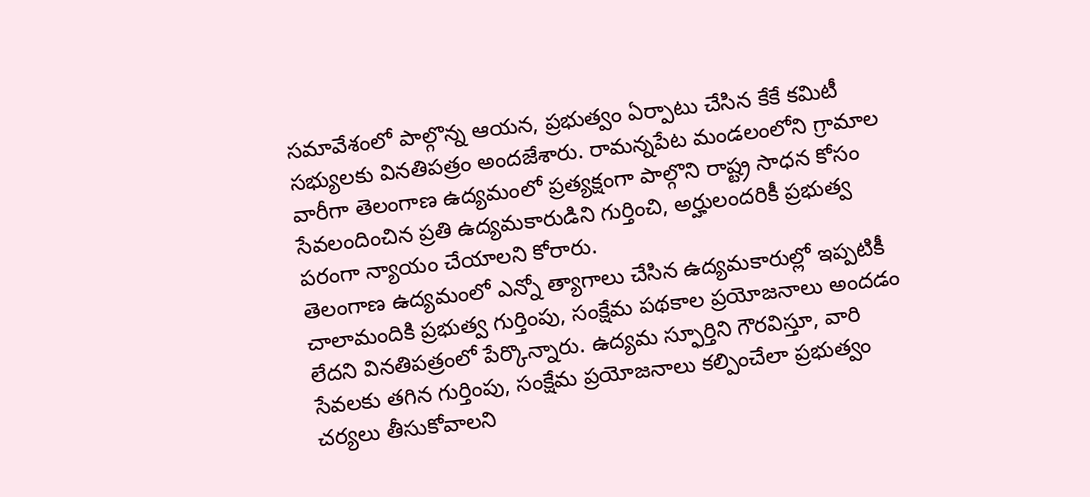సమావేశంలో పాల్గొన్న ఆయన, ప్రభుత్వం ఏర్పాటు చేసిన కేకే కమిటీ సభ్యులకు వినతిపత్రం అందజేశారు. రామన్నపేట మండలంలోని గ్రామాల వారీగా తెలంగాణ ఉద్యమంలో ప్రత్యక్షంగా పాల్గొని రాష్ట్ర సాధన కోసం సేవలందించిన ప్రతి ఉద్యమకారుడిని గుర్తించి, అర్హులందరికీ ప్రభుత్వ పరంగా న్యాయం చేయాలని కోరారు.
తెలంగాణ ఉద్యమంలో ఎన్నో త్యాగాలు చేసిన ఉద్యమకారుల్లో ఇప్పటికీ చాలామందికి ప్రభుత్వ గుర్తింపు, సంక్షేమ పథకాల ప్రయోజనాలు అందడం లేదని వినతిపత్రంలో పేర్కొన్నారు. ఉద్యమ స్ఫూర్తిని గౌరవిస్తూ, వారి సేవలకు తగిన గుర్తింపు, సంక్షేమ ప్రయోజనాలు కల్పించేలా ప్రభుత్వం చర్యలు తీసుకోవాలని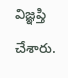విజ్ఞప్తి చేశారు.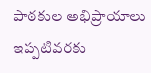పాఠకుల అభిప్రాయాలు
ఇప్పటివరకు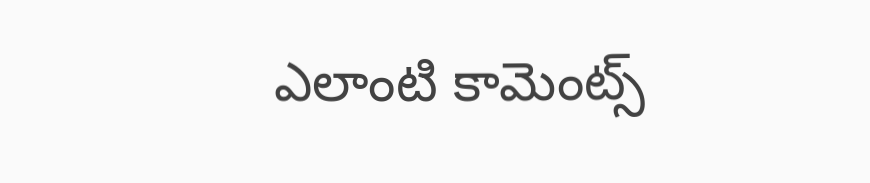ఎలాంటి కామెంట్స్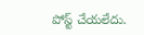పోస్ట్ చేయలేదు.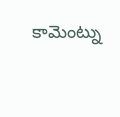కామెంట్ను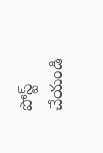పోస్ట్ చేయండి